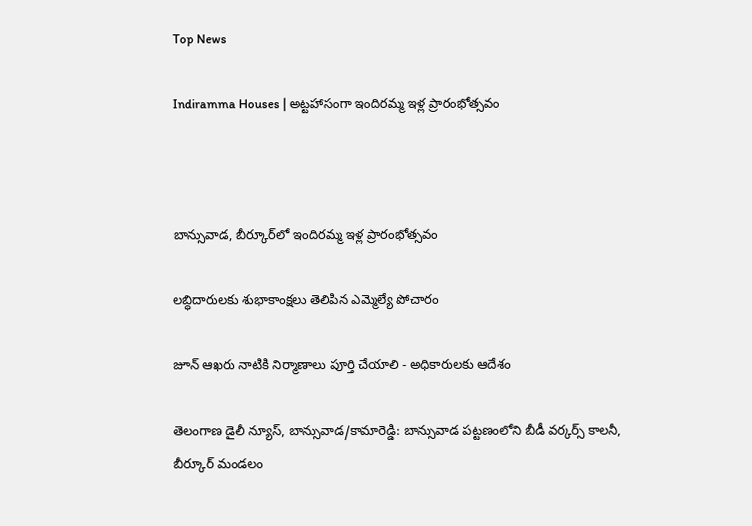Top News

Indiramma Houses | అట్టహాసంగా ఇందిరమ్మ ఇళ్ల ప్రారంభోత్సవం



బాన్సువాడ, బీర్కూర్‌లో ఇందిరమ్మ ఇళ్ల ప్రారంభోత్సవం

లబ్ధిదారులకు శుభాకాంక్షలు తెలిపిన ఎమ్మెల్యే పోచారం

జూన్ ఆఖరు నాటికి నిర్మాణాలు పూర్తి చేయాలి - అధికారులకు ఆదేశం

తెలంగాణ డైలీ న్యూస్, బాన్సువాడ/కామారెడ్డి: బాన్సువాడ పట్టణంలోని బీడీ వర్కర్స్ కాలనీ, బీర్కూర్ మండలం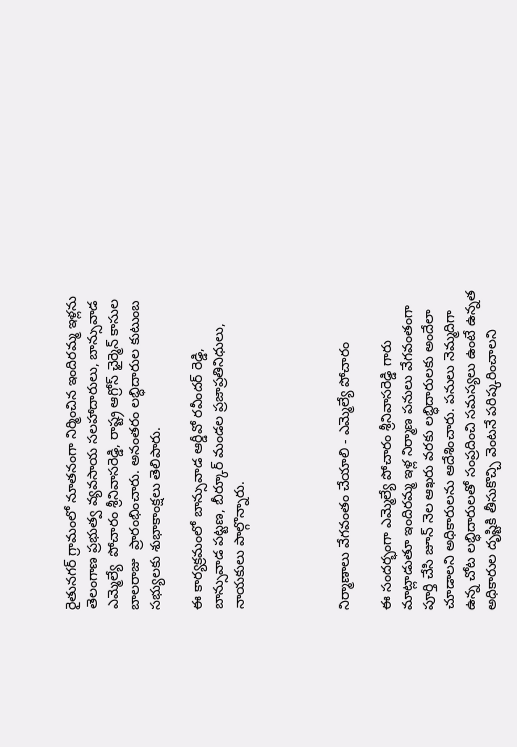రైతునగర్ గ్రామంలో నూతనంగా నిర్మించిన ఇందిరమ్మ ఇళ్లను తెలంగాణ ప్రభుత్వ వ్యవసాయ సలహాదారులు, బాన్సువాడ ఎమ్మెల్యే  పోచారం శ్రీనివాసరెడ్డి, రాష్ట్ర ఆగ్రోస్ ఛైర్మెన్ కాసుల బాలరాజు  ప్రారంభించారు. అనంతరం లబ్ధిదారుల కుటుంబ సభ్యులకు శుభాకాంక్షలు తెలిపారు.

ఈ కార్యక్రమంలో బాన్సువాడ ఆర్డీవో రవీందర్ రెడ్డి, బాన్సువాడ పట్టణ, బీర్కూర్ మండల ప్రజాప్రతినిధులు, నాయకులు పాల్గొన్నారు.




నిర్మాణాలు వేగవంతం చేయాలి - ఎమ్మెల్యే పోచారం

ఈ సందర్భంగా ఎమ్మెల్యే పోచారం శ్రీనివాసరెడ్డి గారు మాట్లాడుతూ ఇందిరమ్మ ఇళ్ల నిర్మాణ పనులు వేగవంతంగా పూర్తి చేసి జూన్ నెల ఆఖరు వరకు లబ్ధిదారులకు అందేలా చూడాలని అధికారులను ఆదేశించారు. పనులు నెమ్మదిగా ఉన్న చోట లబ్ధిదారులతో సంప్రదించి సమస్యలు ఉంటే ఉన్నత అధికారుల దృష్టికి తీసుకొచ్చి వెంటనే పరిష్కరించాలని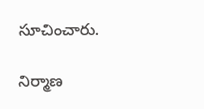సూచించారు.

నిర్మాణ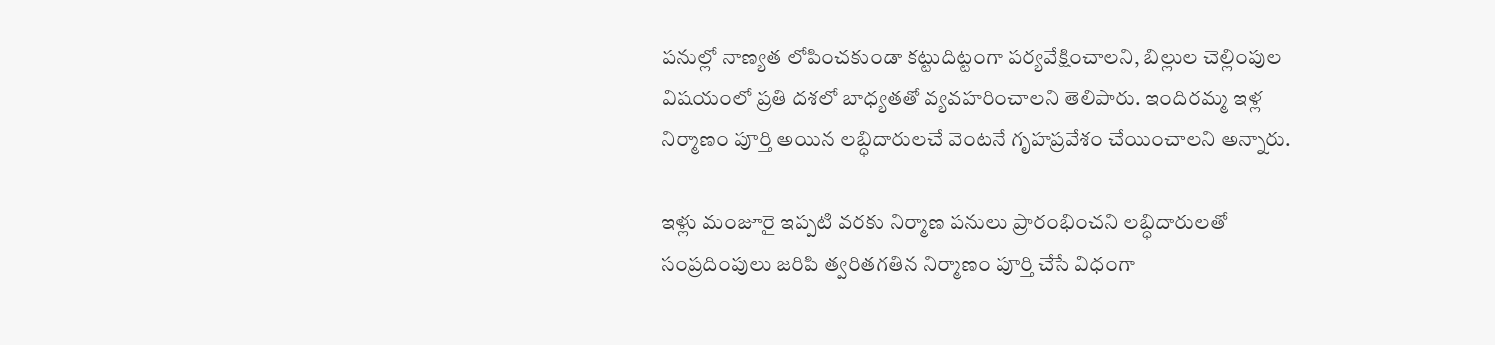పనుల్లో నాణ్యత లోపించకుండా కట్టుదిట్టంగా పర్యవేక్షించాలని, బిల్లుల చెల్లింపుల విషయంలో ప్రతి దశలో బాధ్యతతో వ్యవహరించాలని తెలిపారు. ఇందిరమ్మ ఇళ్ల నిర్మాణం పూర్తి అయిన లబ్ధిదారులచే వెంటనే గృహప్రవేశం చేయించాలని అన్నారు.

ఇళ్లు మంజూరై ఇప్పటి వరకు నిర్మాణ పనులు ప్రారంభించని లబ్ధిదారులతో సంప్రదింపులు జరిపి త్వరితగతిన నిర్మాణం పూర్తి చేసే విధంగా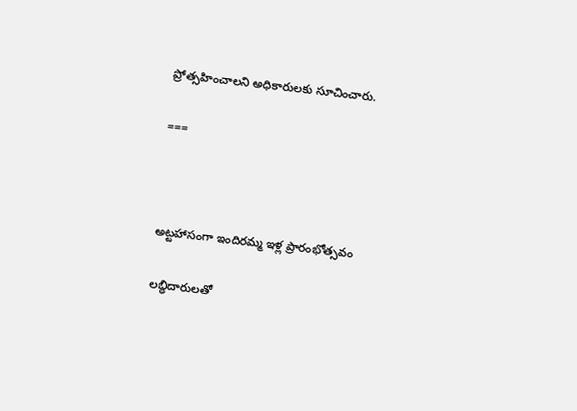ప్రోత్సహించాలని అధికారులకు సూచించారు.

===



అట్టహాసంగా ఇందిరమ్మ ఇళ్ల ప్రారంభోత్సవం

లబ్ధిదారులతో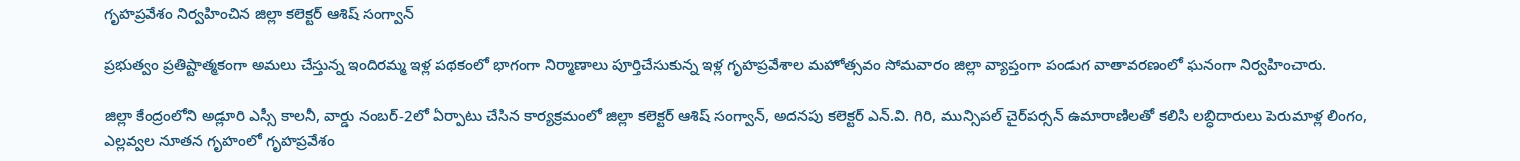గృహప్రవేశం నిర్వహించిన జిల్లా కలెక్టర్ ఆశిష్ సంగ్వాన్

ప్రభుత్వం ప్రతిష్టాత్మకంగా అమలు చేస్తున్న ఇందిరమ్మ ఇళ్ల పథకంలో భాగంగా నిర్మాణాలు పూర్తిచేసుకున్న ఇళ్ల గృహప్రవేశాల మహోత్సవం సోమవారం జిల్లా వ్యాప్తంగా పండుగ వాతావరణంలో ఘనంగా నిర్వహించారు.

జిల్లా కేంద్రంలోని అడ్లూరి ఎస్సీ కాలనీ, వార్డు నంబర్-2లో ఏర్పాటు చేసిన కార్యక్రమంలో జిల్లా కలెక్టర్ ఆశిష్ సంగ్వాన్, అదనపు కలెక్టర్ ఎన్.వి. గిరి, మున్సిపల్ చైర్‌పర్సన్ ఉమారాణిలతో కలిసి లబ్ధిదారులు పెరుమాళ్ల లింగం, ఎల్లవ్వల నూతన గృహంలో గృహప్రవేశం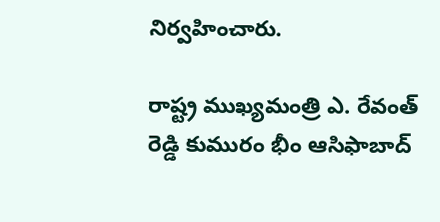నిర్వహించారు.

రాష్ట్ర ముఖ్యమంత్రి ఎ. రేవంత్ రెడ్డి కుమురం భీం ఆసిఫాబాద్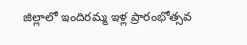జిల్లాలో ఇందిరమ్మ ఇళ్ల ప్రారంభోత్సవ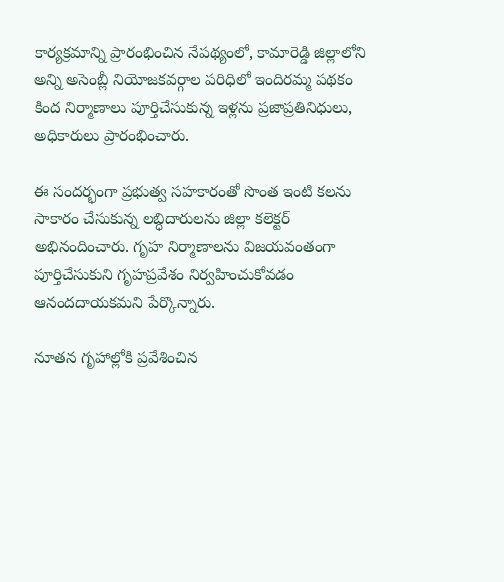కార్యక్రమాన్ని ప్రారంభించిన నేపథ్యంలో, కామారెడ్డి జిల్లాలోని అన్ని అసెంబ్లీ నియోజకవర్గాల పరిధిలో ఇందిరమ్మ పథకం కింద నిర్మాణాలు పూర్తిచేసుకున్న ఇళ్లను ప్రజాప్రతినిధులు, అధికారులు ప్రారంభించారు.

ఈ సందర్భంగా ప్రభుత్వ సహకారంతో సొంత ఇంటి కలను సాకారం చేసుకున్న లబ్ధిదారులను జిల్లా కలెక్టర్ అభినందించారు. గృహ నిర్మాణాలను విజయవంతంగా పూర్తిచేసుకుని గృహప్రవేశం నిర్వహించుకోవడం ఆనందదాయకమని పేర్కొన్నారు.

నూతన గృహాల్లోకి ప్రవేశించిన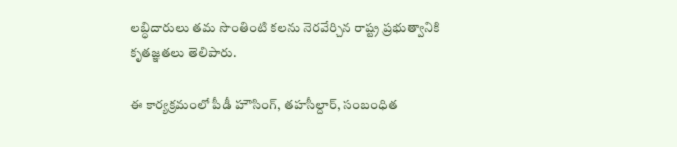లబ్ధిదారులు తమ సొంతింటి కలను నెరవేర్చిన రాష్ట్ర ప్రభుత్వానికి కృతజ్ఞతలు తెలిపారు.

ఈ కార్యక్రమంలో పీడీ హౌసింగ్, తహసీల్దార్, సంబంధిత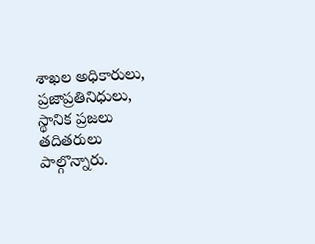శాఖల అధికారులు, ప్రజాప్రతినిధులు, స్థానిక ప్రజలు తదితరులు పాల్గొన్నారు.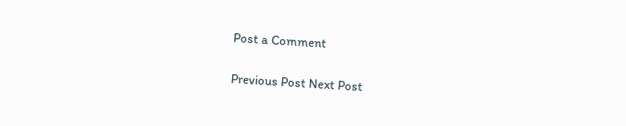Post a Comment

Previous Post Next Post